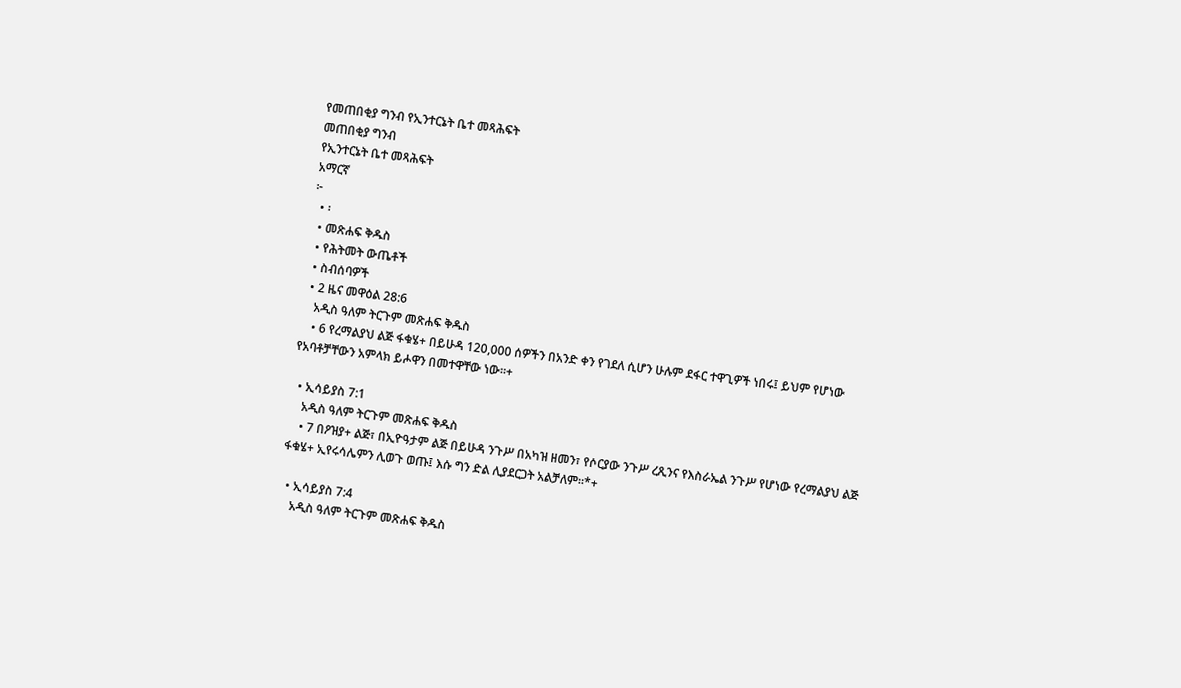የመጠበቂያ ግንብ የኢንተርኔት ቤተ መጻሕፍት
መጠበቂያ ግንብ
የኢንተርኔት ቤተ መጻሕፍት
አማርኛ
፦
  • ፡
  • መጽሐፍ ቅዱስ
  • የሕትመት ውጤቶች
  • ስብሰባዎች
  • 2 ዜና መዋዕል 28:6
    አዲስ ዓለም ትርጉም መጽሐፍ ቅዱስ
    • 6 የረማልያህ ልጅ ፋቁሄ+ በይሁዳ 120,000 ሰዎችን በአንድ ቀን የገደለ ሲሆን ሁሉም ደፋር ተዋጊዎች ነበሩ፤ ይህም የሆነው የአባቶቻቸውን አምላክ ይሖዋን በመተዋቸው ነው።+

  • ኢሳይያስ 7:1
    አዲስ ዓለም ትርጉም መጽሐፍ ቅዱስ
    • 7 በዖዝያ+ ልጅ፣ በኢዮዓታም ልጅ በይሁዳ ንጉሥ በአካዝ ዘመን፣ የሶርያው ንጉሥ ረጺንና የእስራኤል ንጉሥ የሆነው የረማልያህ ልጅ ፋቁሄ+ ኢየሩሳሌምን ሊወጉ ወጡ፤ እሱ ግን ድል ሊያደርጋት አልቻለም።*+

  • ኢሳይያስ 7:4
    አዲስ ዓለም ትርጉም መጽሐፍ ቅዱስ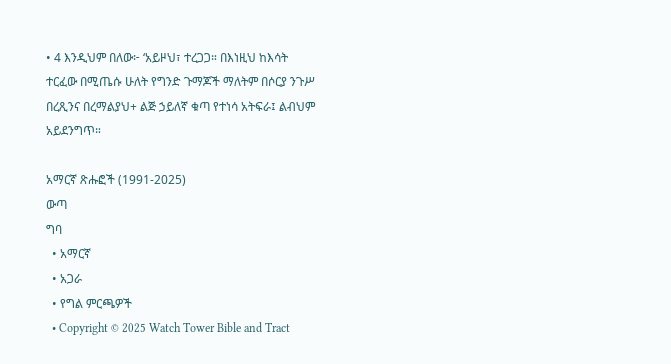• 4 እንዲህም በለው፦ ‘አይዞህ፣ ተረጋጋ። በእነዚህ ከእሳት ተርፈው በሚጤሱ ሁለት የግንድ ጉማጆች ማለትም በሶርያ ንጉሥ በረጺንና በረማልያህ+ ልጅ ኃይለኛ ቁጣ የተነሳ አትፍራ፤ ልብህም አይደንግጥ።

አማርኛ ጽሑፎች (1991-2025)
ውጣ
ግባ
  • አማርኛ
  • አጋራ
  • የግል ምርጫዎች
  • Copyright © 2025 Watch Tower Bible and Tract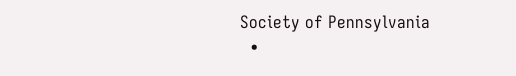Society of Pennsylvania
  •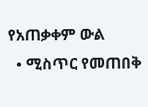የአጠቃቀም ውል
  • ሚስጥር የመጠበቅ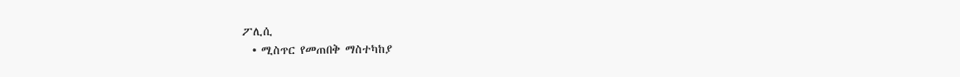ፖሊሲ
  • ሚስጥር የመጠበቅ ማስተካከያ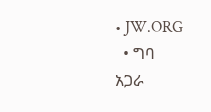• JW.ORG
  • ግባ
አጋራ